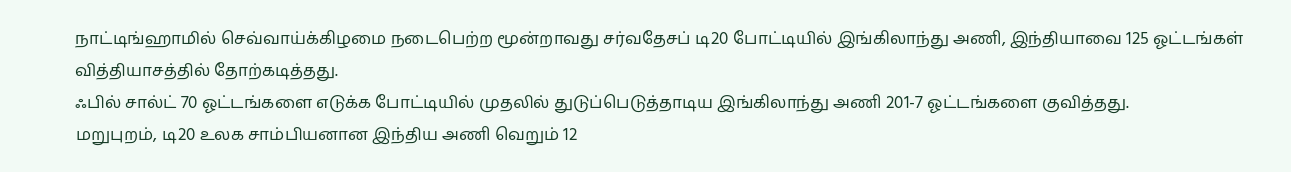நாட்டிங்ஹாமில் செவ்வாய்க்கிழமை நடைபெற்ற மூன்றாவது சர்வதேசப் டி20 போட்டியில் இங்கிலாந்து அணி, இந்தியாவை 125 ஓட்டங்கள் வித்தியாசத்தில் தோற்கடித்தது.
ஃபில் சால்ட் 70 ஓட்டங்களை எடுக்க போட்டியில் முதலில் துடுப்பெடுத்தாடிய இங்கிலாந்து அணி 201-7 ஓட்டங்களை குவித்தது.
மறுபுறம், டி20 உலக சாம்பியனான இந்திய அணி வெறும் 12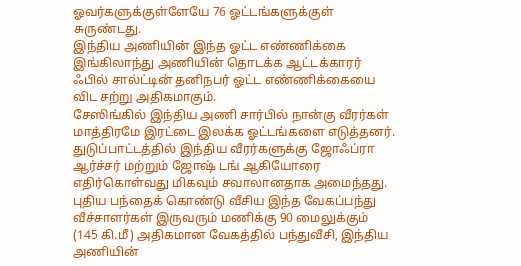ஓவர்களுக்குள்ளேயே 76 ஓட்டங்களுக்குள் சுருண்டது.
இந்திய அணியின் இந்த ஓட்ட எண்ணிக்கை இங்கிலாந்து அணியின் தொடக்க ஆட்டக்காரர் ஃபில் சால்ட்டின் தனிநபர் ஓட்ட எண்ணிக்கையை விட சற்று அதிகமாகும்.
சேஸிங்கில் இந்திய அணி சார்பில் நான்கு வீரர்கள் மாத்திரமே இரட்டை இலக்க ஓட்டங்களை எடுத்தனர்.
துடுப்பாட்டத்தில் இந்திய வீரர்களுக்கு ஜோஃப்ரா ஆர்ச்சர் மற்றும் ஜோஷ் டங் ஆகியோரை எதிர்கொள்வது மிகவும் சவாலானதாக அமைந்தது.
புதிய பந்தைக் கொண்டு வீசிய இந்த வேகப்பந்து வீச்சாளர்கள் இருவரும் மணிக்கு 90 மைலுக்கும் (145 கி.மீ) அதிகமான வேகத்தில் பந்துவீசி, இந்திய அணியின்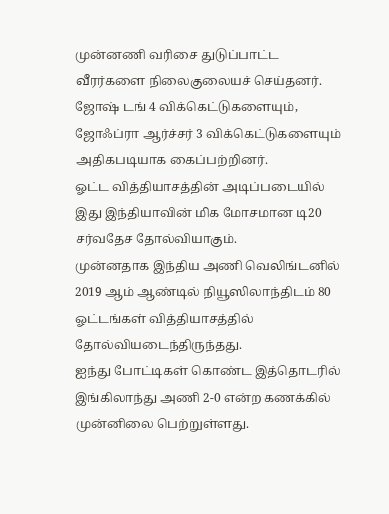முன்னணி வரிசை துடுப்பாட்ட வீரர்களை நிலைகுலையச் செய்தனர்.
ஜோஷ் டங் 4 விக்கெட்டுகளையும், ஜோஃப்ரா ஆர்ச்சர் 3 விக்கெட்டுகளையும் அதிகபடியாக கைப்பற்றினர்.
ஓட்ட வித்தியாசத்தின் அடிப்படையில் இது இந்தியாவின் மிக மோசமான டி20 சர்வதேச தோல்வியாகும்.
முன்னதாக இந்திய அணி வெலிங்டனில் 2019 ஆம் ஆண்டில் நியூஸிலாந்திடம் 80 ஓட்டங்கள் வித்தியாசத்தில் தோல்வியடைந்திருந்தது.
ஐந்து போட்டிகள் கொண்ட இத்தொடரில் இங்கிலாந்து அணி 2-0 என்ற கணக்கில் முன்னிலை பெற்றுள்ளது.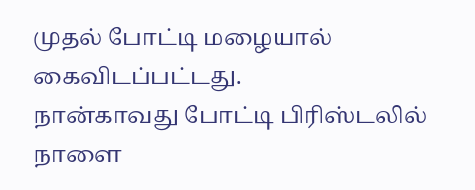முதல் போட்டி மழையால் கைவிடப்பட்டது.
நான்காவது போட்டி பிரிஸ்டலில் நாளை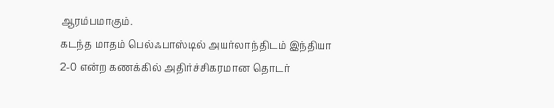ஆரம்பமாகும்.
கடந்த மாதம் பெல்ஃபாஸ்டில் அயர்லாந்திடம் இந்தியா 2-0 என்ற கணக்கில் அதிர்ச்சிகரமான தொடர்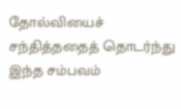தோல்வியைச் சந்தித்ததைத் தொடர்ந்து இந்த சம்பவம்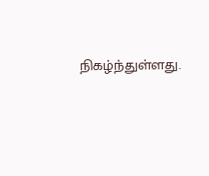நிகழ்ந்துள்ளது.